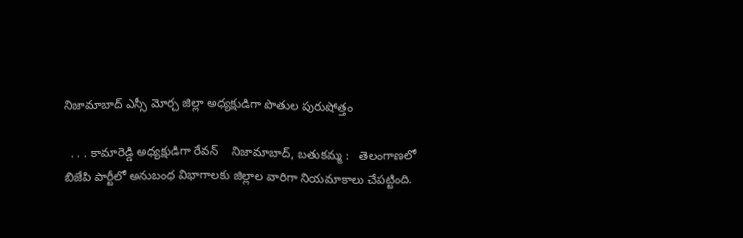నిజామాబాద్ ఎస్సీ మోర్చ జిల్లా అధ్యక్షుడిగా పొతుల పురుషోత్తం

  . . . కామారెడ్డి అధ్యక్షుడిగా రేవన్    నిజామాబాద్, బతుకమ్మ :   తెలంగాణలో బిజేపి పార్టీలో అనుబంధ విభాగాలకు జిల్లాల వారిగా నియమాకాలు చేపట్టింది.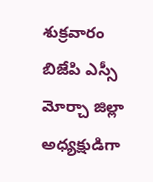శుక్రవారం బిజేపి ఎస్సీ మోర్చా జిల్లా అధ్యక్షుడిగా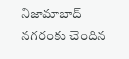నిజామాబాద్ నగరంకు చెందిన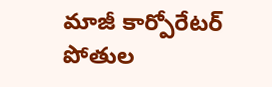మాజీ కార్పోరేటర్ పోతుల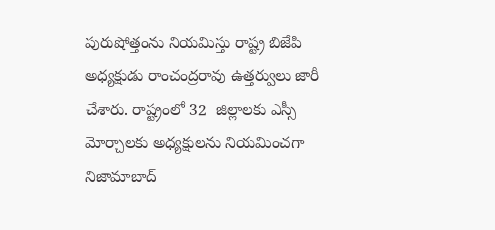పురుషోత్తంను నియమిస్తు రాష్ట్ర బిజేపి అధ్యక్షుడు రాంచంద్రరావు ఉత్తర్వులు జారీ చేశారు. రాష్ట్రంలో 32  జిల్లాలకు ఎస్సీ మోర్చాలకు అధ్యక్షులను నియమించగా నిజామాబాద్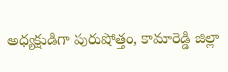అధ్యక్షుడిగా పురుషోత్తం, కామారెడ్డి జిల్లా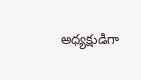అధ్యక్షుడిగా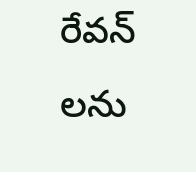రేవన్ లను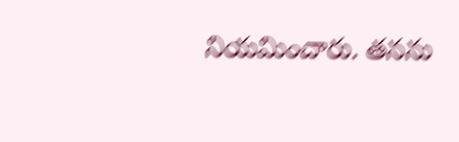నియమించారు. తనను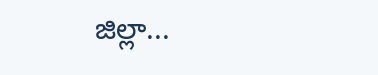జిల్లా...